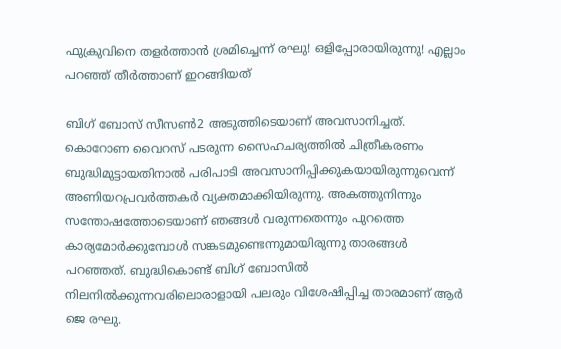ഫുക്രുവിനെ തളര്‍ത്താന്‍ ശ്രമിച്ചെന്ന് രഘു! ഒളിപ്പോരായിരുന്നു! എല്ലാം പറഞ്ഞ് തീര്‍ത്താണ് ഇറങ്ങിയത്

ബിഗ് ബോസ് സീസണ്‍2 അടുത്തിടെയാണ് അവസാനിച്ചത്. കൊറോണ വൈറസ് പടരുന്ന സൈഹചര്യത്തില്‍ ചിത്രീകരണം ബുദ്ധിമുട്ടായതിനാല്‍ പരിപാടി അവസാനിപ്പിക്കുകയായിരുന്നുവെന്ന് അണിയറപ്രവര്‍ത്തകര്‍ വ്യക്തമാക്കിയിരുന്നു. അകത്തുനിന്നും സന്തോഷത്തോടെയാണ് ഞങ്ങള്‍ വരുന്നതെന്നും പുറത്തെ കാര്യമോര്‍ക്കുമ്പോള്‍ സങ്കടമുണ്ടെന്നുമായിരുന്നു താരങ്ങള്‍ പറഞ്ഞത്. ബുദ്ധികൊണ്ട് ബിഗ് ബോസില്‍ നിലനില്‍ക്കുന്നവരിലൊരാളായി പലരും വിശേഷിപ്പിച്ച താരമാണ് ആര്‍ ജെ രഘു.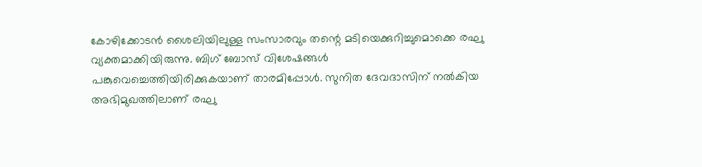കോഴിക്കോടന്‍ ശൈലിയിലുള്ള സംസാരവും തന്റെ മടിയെക്കുറിച്ചുമൊക്കെ രഘു വ്യക്തമാക്കിയിരുന്നു. ബിഗ് ബോസ് വിശേഷങ്ങള്‍ പങ്കുവെച്ചെത്തിയിരിക്കുകയാണ് താരമിപ്പോള്‍. സുനിത ദേവദാസിന് നല്‍കിയ അഭിമുഖത്തിലാണ് രഘു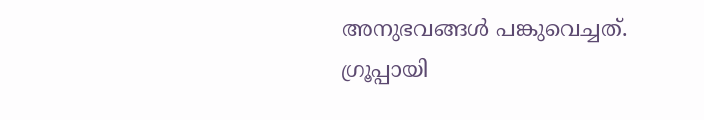അനുഭവങ്ങള്‍ പങ്കുവെച്ചത്. ഗ്രൂപ്പായി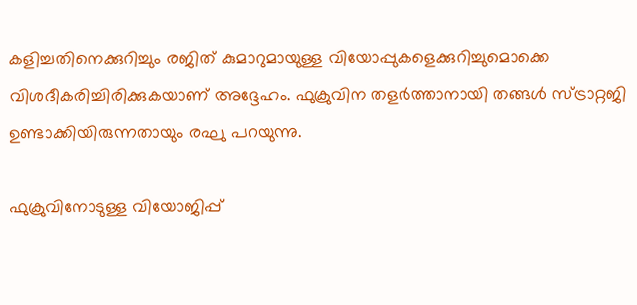കളിച്ചതിനെക്കുറിച്ചും രജിത് കുമാറുമായുള്ള വിയോപ്പുകളെക്കുറിച്ചുമൊക്കെ വിശദീകരിച്ചിരിക്കുകയാണ് അദ്ദേഹം. ഫുക്രുവിന തളര്‍ത്താനായി തങ്ങള്‍ സ്ട്രാറ്റജി ഉണ്ടാക്കിയിരുന്നതായും രഘു പറയുന്നു.

ഫുക്രുവിനോടുള്ള വിയോജിപ്പ്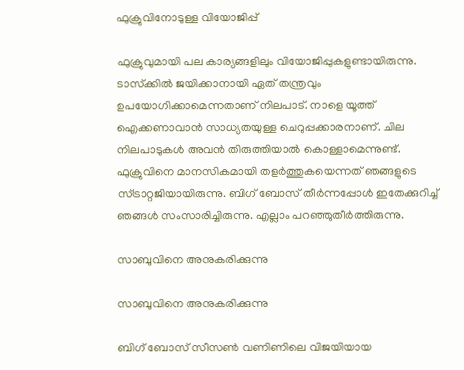ഫുക്രുവിനോടുള്ള വിയോജിപ്പ്

ഫുക്രുവുമായി പല കാര്യങ്ങളിലും വിയോജിപ്പുകളുണ്ടായിരുന്നു. ടാസ്‌ക്കില്‍ ജയിക്കാനായി ഏത് തന്ത്രവും ഉപയോഗിക്കാമെന്നതാണ് നിലപാട്. നാളെ യൂത്ത് ഐക്കണാവാന്‍ സാധ്യതയുള്ള ചെറുപ്പക്കാരനാണ്. ചില നിലപാടുകള്‍ അവന്‍ തിരുത്തിയാല്‍ കൊള്ളാമെന്നുണ്ട്. ഫുക്രുവിനെ മാനസികമായി തളര്‍ത്തുകയെന്നത് ഞങ്ങളുടെ സ്ട്രാറ്റജിയായിരുന്നു. ബിഗ് ബോസ് തീര്‍ന്നപ്പോള്‍ ഇതേക്കുറിച്ച് ഞങ്ങള്‍ സംസാരിച്ചിരുന്നു. എല്ലാം പറഞ്ഞുതീര്‍ത്തിരുന്നു.

സാബുവിനെ അനുകരിക്കുന്നു

സാബുവിനെ അനുകരിക്കുന്നു

ബിഗ് ബോസ് സീസണ്‍ വണിണിലെ വിജയിയായ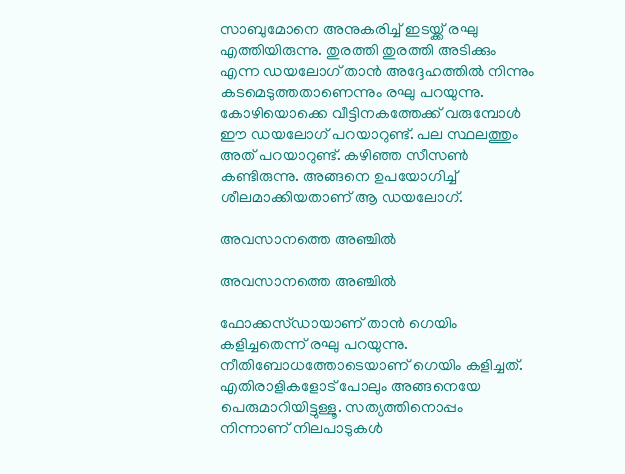സാബുമോനെ അനുകരിച്ച് ഇടയ്ക്ക് രഘു എത്തിയിരുന്നു. തുരത്തി തുരത്തി അടിക്കും എന്ന ഡയലോഗ് താന്‍ അദ്ദേഹത്തില്‍ നിന്നും കടമെടുത്തതാണെന്നും രഘു പറയുന്നു. കോഴിയൊക്കെ വീട്ടിനകത്തേക്ക് വരുമ്പോള്‍ ഈ ഡയലോഗ് പറയാറുണ്ട്. പല സ്ഥലത്തും അത് പറയാറുണ്ട്. കഴിഞ്ഞ സീസണ്‍ കണ്ടിരുന്നു. അങ്ങനെ ഉപയോഗിച്ച് ശീലമാക്കിയതാണ് ആ ഡയലോഗ്.

അവസാനത്തെ അഞ്ചില്‍

അവസാനത്തെ അഞ്ചില്‍

ഫോക്കസ്ഡായാണ് താന്‍ ഗെയിം കളിച്ചതെന്ന് രഘു പറയുന്നു. നീതിബോധത്തോടെയാണ് ഗെയിം കളിച്ചത്. എതിരാളികളോട് പോലും അങ്ങനെയേ പെരുമാറിയിട്ടുള്ളൂ. സത്യത്തിനൊപ്പം നിന്നാണ് നിലപാടുകള്‍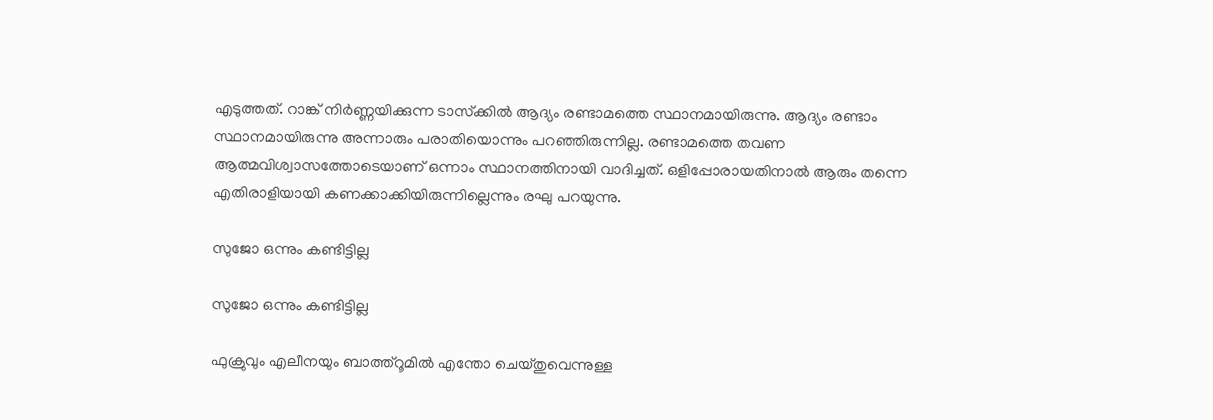എടുത്തത്. റാങ്ക് നിര്‍ണ്ണയിക്കുന്ന ടാസ്‌ക്കില്‍ ആദ്യം രണ്ടാമത്തെ സ്ഥാനമായിരുന്നു. ആദ്യം രണ്ടാം സ്ഥാനമായിരുന്നു അന്നാരും പരാതിയൊന്നും പറഞ്ഞിരുന്നില്ല. രണ്ടാമത്തെ തവണ ആത്മവിശ്വാസത്തോടെയാണ് ഒന്നാം സ്ഥാനത്തിനായി വാദിച്ചത്. ഒളിപ്പോരായതിനാല്‍ ആരും തന്നെ എതിരാളിയായി കണക്കാക്കിയിരുന്നില്ലെന്നും രഘു പറയുന്നു.

സുജോ ഒന്നും കണ്ടിട്ടില്ല

സുജോ ഒന്നും കണ്ടിട്ടില്ല

ഫുക്രുവും എലീനയും ബാത്ത്‌റൂമില്‍ എന്തോ ചെയ്തുവെന്നുള്ള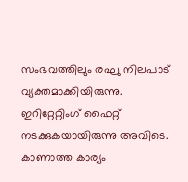സംഭവത്തിലും രഘു നിലപാട് വ്യക്തമാക്കിയിരുന്നു. ഇറിറ്റേറ്റിംഗ് ഫൈറ്റ് നടക്കുകയായിരുന്നു അവിടെ. കാണാത്ത കാര്യം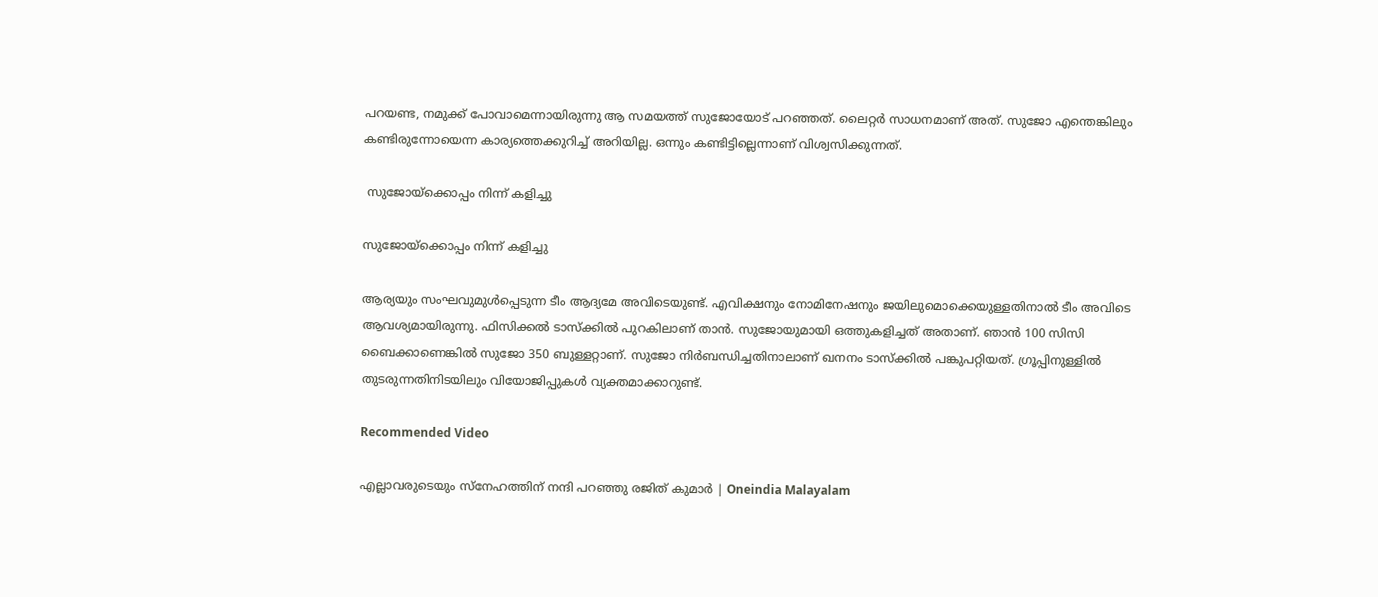പറയണ്ട, നമുക്ക് പോവാമെന്നായിരുന്നു ആ സമയത്ത് സുജോയോട് പറഞ്ഞത്. ലൈറ്റര്‍ സാധനമാണ് അത്. സുജോ എന്തെങ്കിലും കണ്ടിരുന്നോയെന്ന കാര്യത്തെക്കുറിച്ച് അറിയില്ല. ഒന്നും കണ്ടിട്ടില്ലെന്നാണ് വിശ്വസിക്കുന്നത്.

 സുജോയ്‌ക്കൊപ്പം നിന്ന് കളിച്ചു

സുജോയ്‌ക്കൊപ്പം നിന്ന് കളിച്ചു

ആര്യയും സംഘവുമുള്‍പ്പെടുന്ന ടീം ആദ്യമേ അവിടെയുണ്ട്. എവിക്ഷനും നോമിനേഷനും ജയിലുമൊക്കെയുള്ളതിനാല്‍ ടീം അവിടെ ആവശ്യമായിരുന്നു. ഫിസിക്കല്‍ ടാസ്ക്കില്‍ പുറകിലാണ് താന്‍. സുജോയുമായി ഒത്തുകളിച്ചത് അതാണ്. ഞാന്‍ 100 സിസി ബൈക്കാണെങ്കില്‍ സുജോ 350 ബുള്ളറ്റാണ്. സുജോ നിര്‍ബന്ധിച്ചതിനാലാണ് ഖനനം ടാസ്‌ക്കില്‍ പങ്കുപറ്റിയത്. ഗ്രൂപ്പിനുള്ളില്‍ തുടരുന്നതിനിടയിലും വിയോജിപ്പുകള്‍ വ്യക്തമാക്കാറുണ്ട്.

Recommended Video

എല്ലാവരുടെയും സ്നേഹത്തിന് നന്ദി പറഞ്ഞു രജിത് കുമാർ | Oneindia Malayalam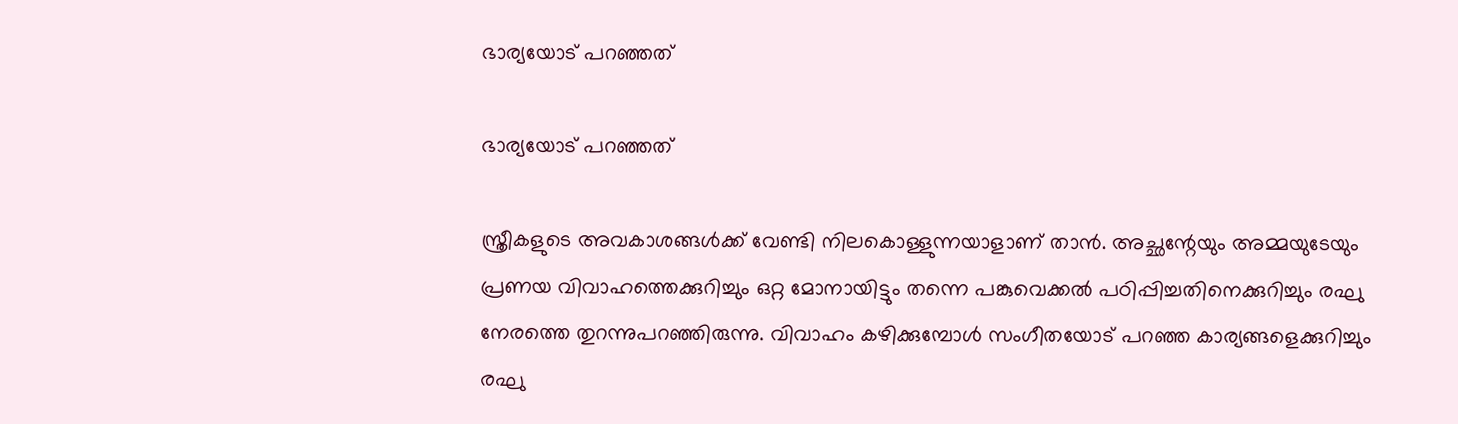ഭാര്യയോട് പറഞ്ഞത്

ഭാര്യയോട് പറഞ്ഞത്

സ്ത്രീകളുടെ അവകാശങ്ങള്‍ക്ക് വേണ്ടി നിലകൊള്ളുന്നയാളാണ് താന്‍. അച്ഛന്റേയും അമ്മയുടേയും പ്രണയ വിവാഹത്തെക്കുറിച്ചും ഒറ്റ മോനായിട്ടും തന്നെ പങ്കുവെക്കല്‍ പഠിപ്പിച്ചതിനെക്കുറിച്ചും രഘു നേരത്തെ തുറന്നുപറഞ്ഞിരുന്നു. വിവാഹം കഴിക്കുമ്പോള്‍ സംഗീതയോട് പറഞ്ഞ കാര്യങ്ങളെക്കുറിച്ചും രഘു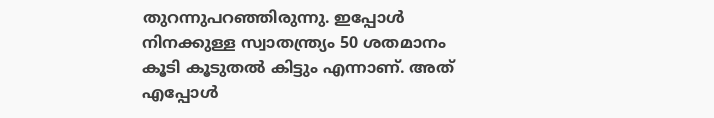തുറന്നുപറഞ്ഞിരുന്നു. ഇപ്പോള്‍ നിനക്കുള്ള സ്വാതന്ത്ര്യം 50 ശതമാനം കൂടി കൂടുതൽ കിട്ടും എന്നാണ്. അത് എപ്പോള്‍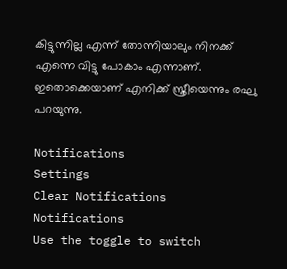കിട്ടുന്നില്ല എന്ന് തോന്നിയാലും നിനക്ക് എന്നെ വിട്ടു പോകാം എന്നാണ്. ഇതൊക്കെയാണ് എനിക്ക് സ്ത്രീയെന്നും രഘു പറയുന്നു.

Notifications
Settings
Clear Notifications
Notifications
Use the toggle to switch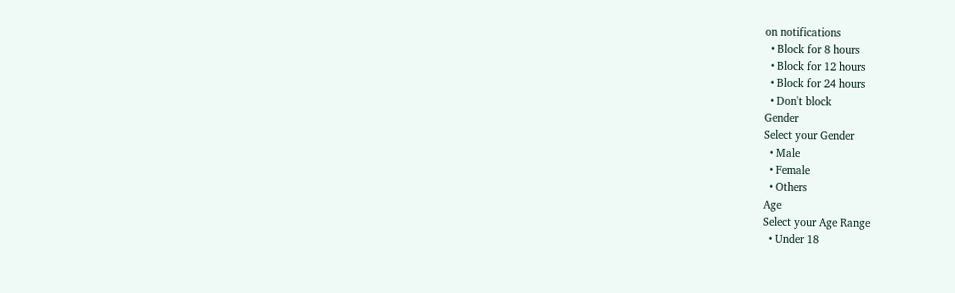on notifications
  • Block for 8 hours
  • Block for 12 hours
  • Block for 24 hours
  • Don't block
Gender
Select your Gender
  • Male
  • Female
  • Others
Age
Select your Age Range
  • Under 18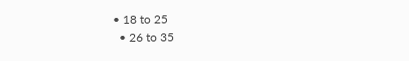• 18 to 25
  • 26 to 35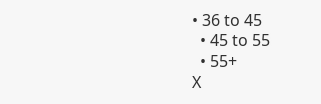• 36 to 45
  • 45 to 55
  • 55+
X